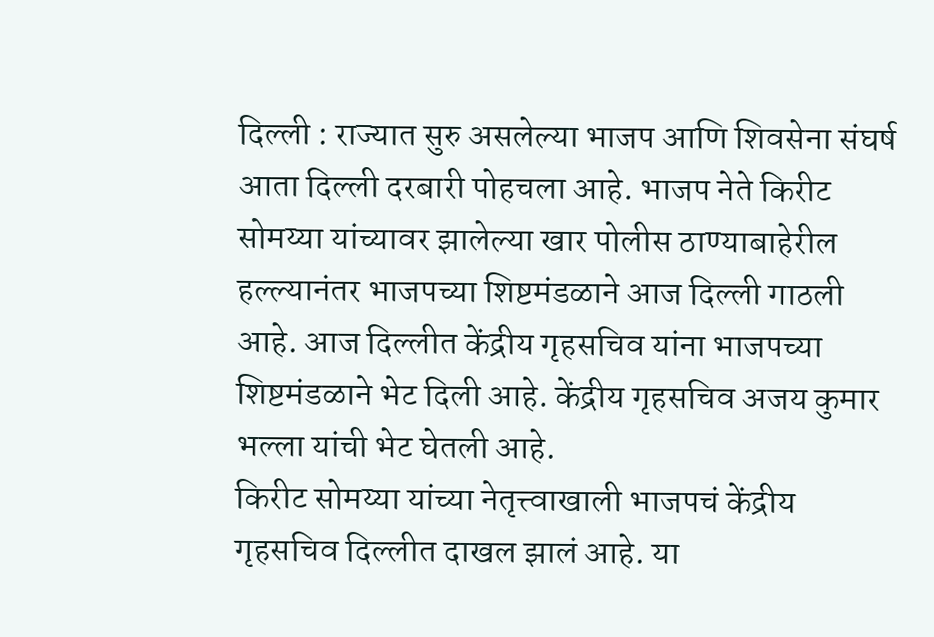दिल्ली : राज्यात सुरु असलेल्या भाजप आणि शिवसेना संघर्ष आता दिल्ली दरबारी पोहचला आहे. भाजप नेते किरीट सोमय्या यांच्यावर झालेल्या खार पोलीस ठाण्याबाहेरील हल्ल्यानंतर भाजपच्या शिष्टमंडळाने आज दिल्ली गाठली आहे. आज दिल्लीत केंद्रीय गृहसचिव यांना भाजपच्या शिष्टमंडळाने भेट दिली आहे. केंद्रीय गृहसचिव अजय कुमार भल्ला यांची भेट घेतली आहे.
किरीट सोमय्या यांच्या नेतृत्त्वाखाली भाजपचं केंद्रीय गृहसचिव दिल्लीत दाखल झालं आहे. या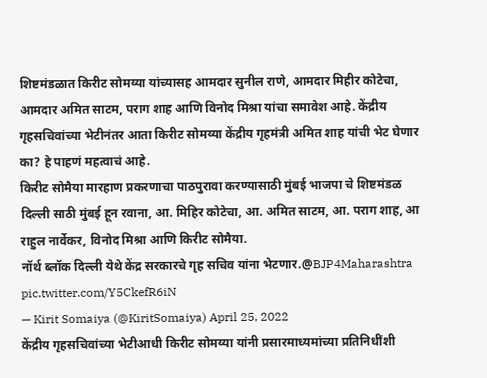शिष्टमंडळात किरीट सोमय्या यांच्यासह आमदार सुनील राणे, आमदार मिहीर कोटेचा, आमदार अमित साटम, पराग शाह आणि विनोद मिश्रा यांचा समावेश आहे. केंद्रीय गृहसचिवांच्या भेटीनंतर आता किरीट सोमय्या केंद्रीय गृहमंत्री अमित शाह यांची भेट घेणार का? हे पाहणं महत्वाचं आहे.
किरीट सोमैया मारहाण प्रकरणाचा पाठपुरावा करण्यासाठी मुंबई भाजपा चे शिष्टमंडळ दिल्ली साठी मुंबई हून रवाना, आ. मिहिर कोटेचा, आ. अमित साटम, आ. पराग शाह, आ राहुल नार्वेकर, विनोद मिश्रा आणि किरीट सोमैया.
नॉर्थ ब्लॉक दिल्ली येथे केंद्र सरकारचे गृह सचिव यांना भेटणार.@BJP4Maharashtra pic.twitter.com/Y5CkefR6iN
— Kirit Somaiya (@KiritSomaiya) April 25, 2022
केंद्रीय गृहसचिवांच्या भेटीआधी किरीट सोमय्या यांनी प्रसारमाध्यमांच्या प्रतिनिधींशी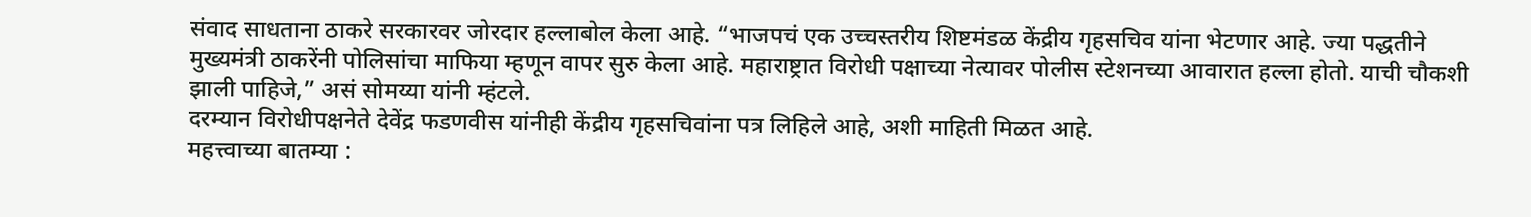संवाद साधताना ठाकरे सरकारवर जोरदार हल्लाबोल केला आहे. “भाजपचं एक उच्चस्तरीय शिष्टमंडळ केंद्रीय गृहसचिव यांना भेटणार आहे. ज्या पद्धतीने मुख्यमंत्री ठाकरेंनी पोलिसांचा माफिया म्हणून वापर सुरु केला आहे. महाराष्ट्रात विरोधी पक्षाच्या नेत्यावर पोलीस स्टेशनच्या आवारात हल्ला होतो. याची चौकशी झाली पाहिजे,” असं सोमय्या यांनी म्हंटले.
दरम्यान विरोधीपक्षनेते देवेंद्र फडणवीस यांनीही केंद्रीय गृहसचिवांना पत्र लिहिले आहे, अशी माहिती मिळत आहे.
महत्त्वाच्या बातम्या :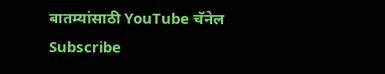बातम्यांसाठी YouTube चॅनेल Subscribe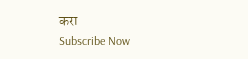करा
Subscribe Now